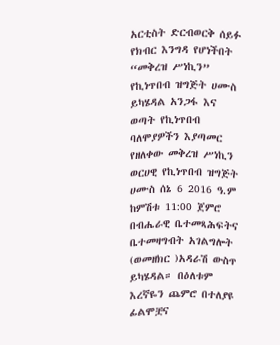አርቲስት ድርብወርቅ ሰይፉ የክብር እንግዳ የሆነችበት “መቅረዝ ሥነኪን” የኪነጥበብ ዝግጅት ሀሙስ ይካሄዳል አንጋፋ እና ወጣት የኪነጥበብ ባለሞያዎችን እያጣመር የዘለቀው መቅረዝ ሥነኪን ወርሀዊ የኪነጥበብ ዝግጅት ሀሙስ ሰኔ 6 2016 ዓ.ም ከምሽቱ 11:00 ጀምሮ በብሔራዊ ቤተመጻሕፍትና ቤተመዛግብት አገልግሎት (ወመዘክር )አዳራሽ ውስጥ ይካሄዳል። በዕለቱም እረኛዬን ጨምሮ በተለያዩ ፊልሞቿና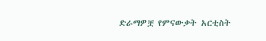ድራማዎቿ የምናውቃት አርቲስት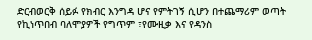ድርብወርቅ ሰይፉ የክብር እንግዳ ሆና የምትገኝ ሲሆን በተጨማሪም ወጣት የኪነጥበብ ባለሞያዎች የግጥም ፣የሙዚቃ እና የዳንስ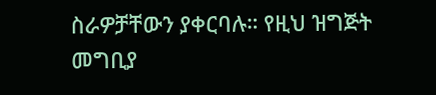ስራዎቻቸውን ያቀርባሉ። የዚህ ዝግጅት መግቢያ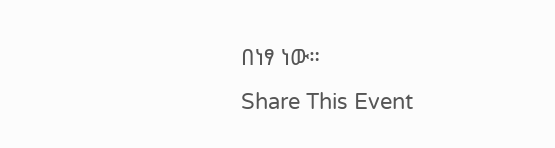በነፃ ነው።
Share This Event